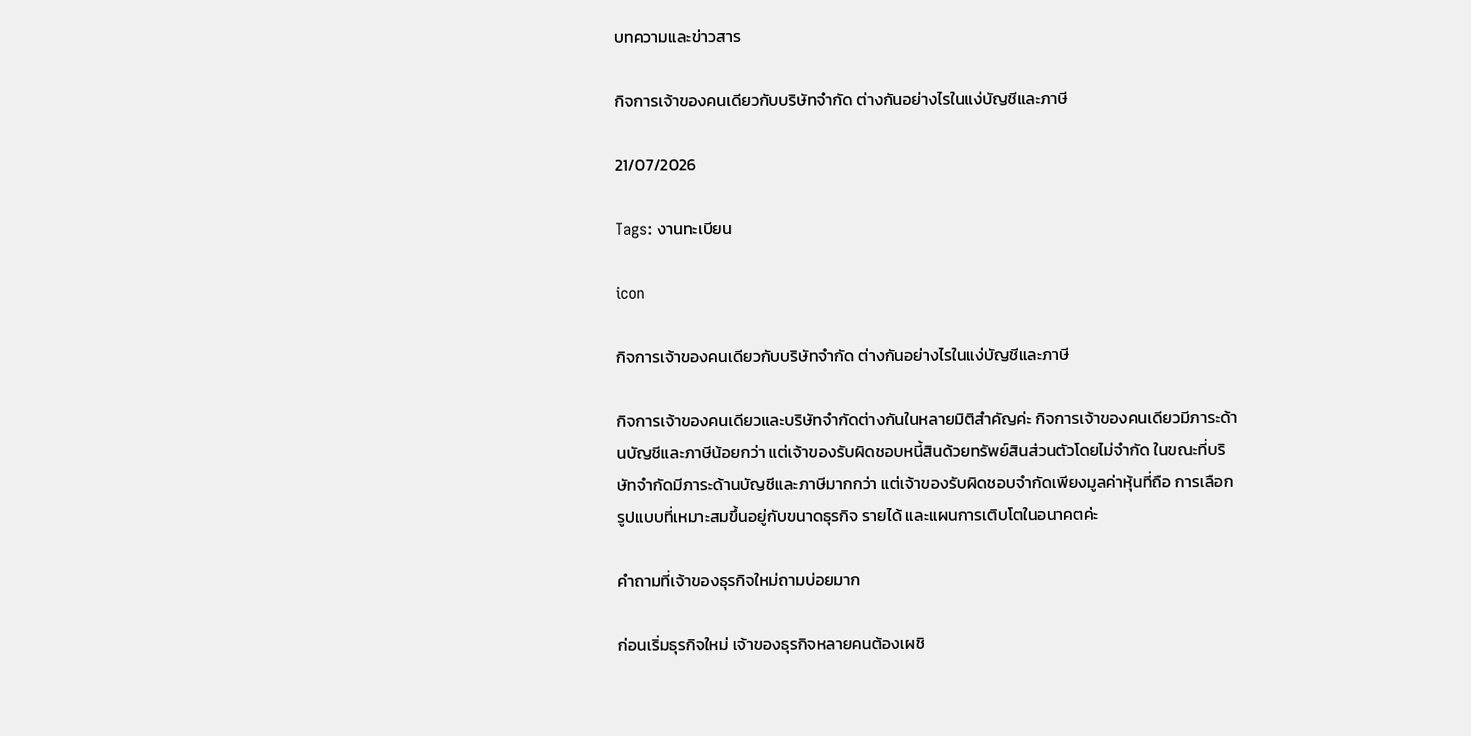บทความและข่าวสาร

กิจการเจ้าของคนเดียวกับบริษัทจำกัด ต่างกันอย่างไรในแง่บัญชีและภาษี

21/07/2026

Tags: งานทะเบียน

icon

กิจการเจ้าของคนเดียวกับบริษัทจำกัด ต่างกันอย่างไรในแง่บัญชีและภาษี

กิจการเจ้าของคนเดียวและบริษัทจำกัดต่างกันในหลายมิติสำคัญค่ะ กิจการเจ้าของคนเดียวมีภาระด้านบัญชีและภาษีน้อยกว่า แต่เจ้าของรับผิดชอบหนี้สินด้วยทรัพย์สินส่วนตัวโดยไม่จำกัด ในขณะที่บริษัทจำกัดมีภาระด้านบัญชีและภาษีมากกว่า แต่เจ้าของรับผิดชอบจำกัดเพียงมูลค่าหุ้นที่ถือ การเลือกรูปแบบที่เหมาะสมขึ้นอยู่กับขนาดธุรกิจ รายได้ และแผนการเติบโตในอนาคตค่ะ

คำถามที่เจ้าของธุรกิจใหม่ถามบ่อยมาก

ก่อนเริ่มธุรกิจใหม่ เจ้าของธุรกิจหลายคนต้องเผชิ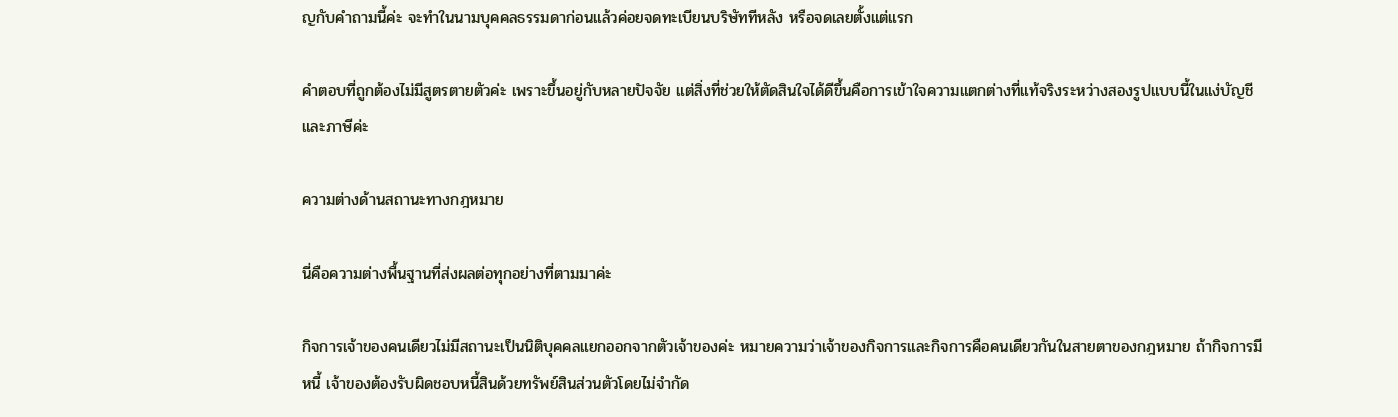ญกับคำถามนี้ค่ะ จะทำในนามบุคคลธรรมดาก่อนแล้วค่อยจดทะเบียนบริษัททีหลัง หรือจดเลยตั้งแต่แรก

คำตอบที่ถูกต้องไม่มีสูตรตายตัวค่ะ เพราะขึ้นอยู่กับหลายปัจจัย แต่สิ่งที่ช่วยให้ตัดสินใจได้ดีขึ้นคือการเข้าใจความแตกต่างที่แท้จริงระหว่างสองรูปแบบนี้ในแง่บัญชีและภาษีค่ะ

ความต่างด้านสถานะทางกฎหมาย

นี่คือความต่างพื้นฐานที่ส่งผลต่อทุกอย่างที่ตามมาค่ะ

กิจการเจ้าของคนเดียวไม่มีสถานะเป็นนิติบุคคลแยกออกจากตัวเจ้าของค่ะ หมายความว่าเจ้าของกิจการและกิจการคือคนเดียวกันในสายตาของกฎหมาย ถ้ากิจการมีหนี้ เจ้าของต้องรับผิดชอบหนี้สินด้วยทรัพย์สินส่วนตัวโดยไม่จำกัด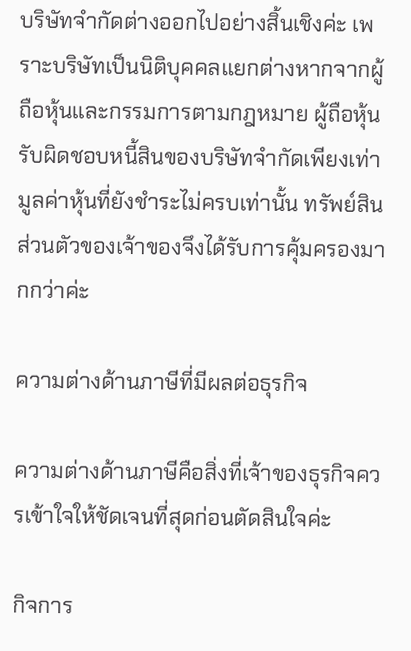บริษัทจำกัดต่างออกไปอย่างสิ้นเชิงค่ะ เพราะบริษัทเป็นนิติบุคคลแยกต่างหากจากผู้ถือหุ้นและกรรมการตามกฎหมาย ผู้ถือหุ้นรับผิดชอบหนี้สินของบริษัทจำกัดเพียงเท่ามูลค่าหุ้นที่ยังชำระไม่ครบเท่านั้น ทรัพย์สินส่วนตัวของเจ้าของจึงได้รับการคุ้มครองมากกว่าค่ะ

ความต่างด้านภาษีที่มีผลต่อธุรกิจ

ความต่างด้านภาษีคือสิ่งที่เจ้าของธุรกิจควรเข้าใจให้ชัดเจนที่สุดก่อนตัดสินใจค่ะ

กิจการ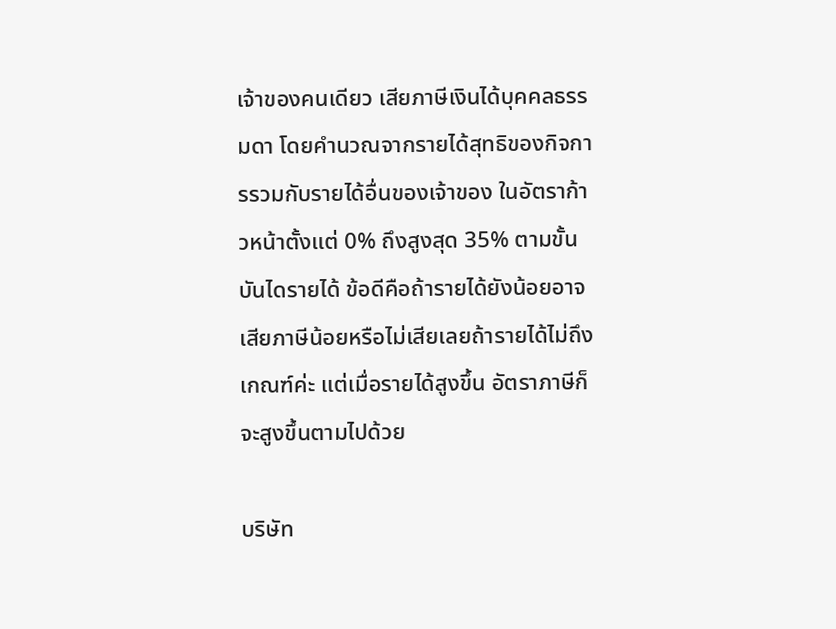เจ้าของคนเดียว เสียภาษีเงินได้บุคคลธรรมดา โดยคำนวณจากรายได้สุทธิของกิจการรวมกับรายได้อื่นของเจ้าของ ในอัตราก้าวหน้าตั้งแต่ 0% ถึงสูงสุด 35% ตามขั้นบันไดรายได้ ข้อดีคือถ้ารายได้ยังน้อยอาจเสียภาษีน้อยหรือไม่เสียเลยถ้ารายได้ไม่ถึงเกณฑ์ค่ะ แต่เมื่อรายได้สูงขึ้น อัตราภาษีก็จะสูงขึ้นตามไปด้วย

บริษัท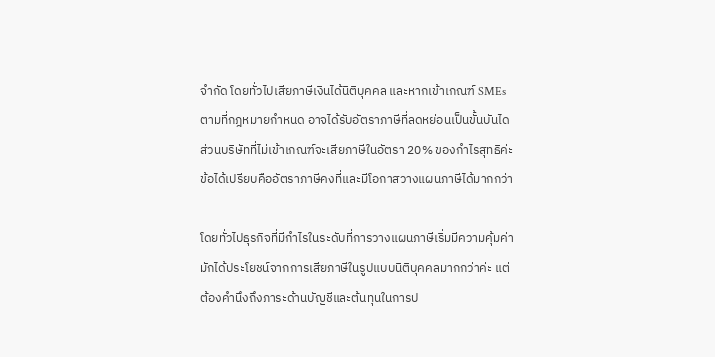จำกัด โดยทั่วไปเสียภาษีเงินได้นิติบุคคล และหากเข้าเกณฑ์ SMEs ตามที่กฎหมายกำหนด อาจได้รับอัตราภาษีที่ลดหย่อนเป็นขั้นบันได ส่วนบริษัทที่ไม่เข้าเกณฑ์จะเสียภาษีในอัตรา 20% ของกำไรสุทธิค่ะ ข้อได้เปรียบคืออัตราภาษีคงที่และมีโอกาสวางแผนภาษีได้มากกว่า

โดยทั่วไปธุรกิจที่มีกำไรในระดับที่การวางแผนภาษีเริ่มมีความคุ้มค่า มักได้ประโยชน์จากการเสียภาษีในรูปแบบนิติบุคคลมากกว่าค่ะ แต่ต้องคำนึงถึงภาระด้านบัญชีและต้นทุนในการป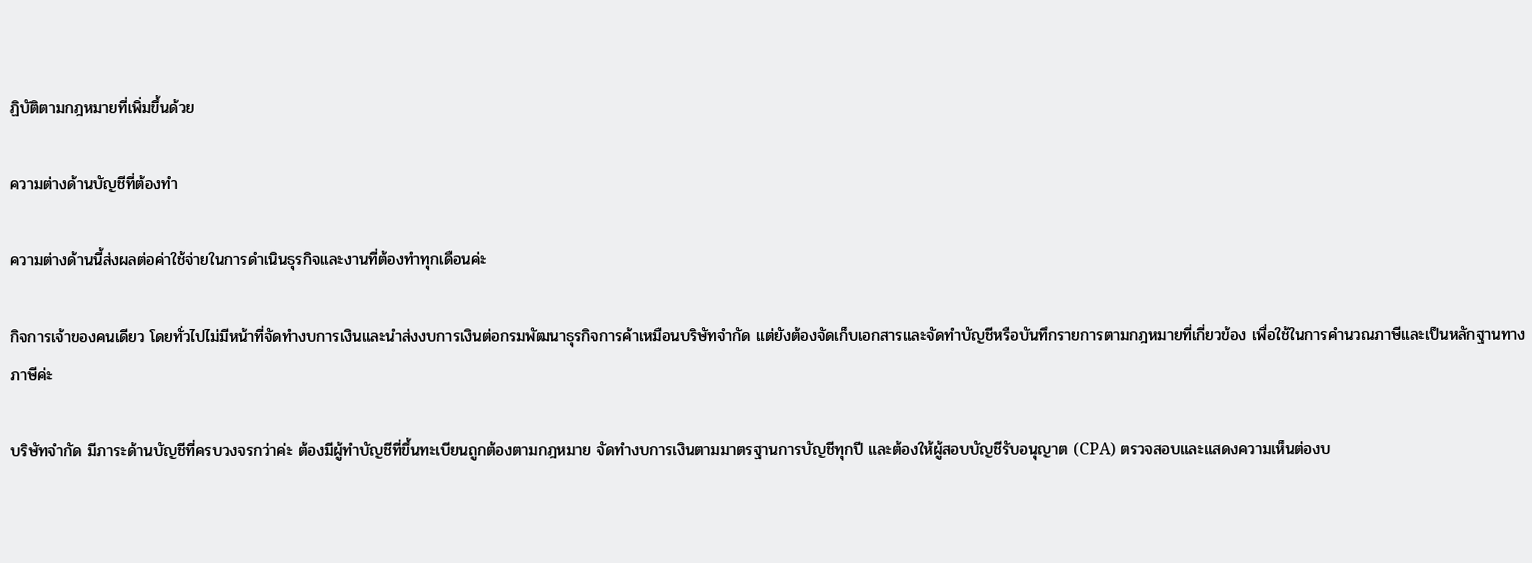ฏิบัติตามกฎหมายที่เพิ่มขึ้นด้วย

ความต่างด้านบัญชีที่ต้องทำ

ความต่างด้านนี้ส่งผลต่อค่าใช้จ่ายในการดำเนินธุรกิจและงานที่ต้องทำทุกเดือนค่ะ

กิจการเจ้าของคนเดียว โดยทั่วไปไม่มีหน้าที่จัดทำงบการเงินและนำส่งงบการเงินต่อกรมพัฒนาธุรกิจการค้าเหมือนบริษัทจำกัด แต่ยังต้องจัดเก็บเอกสารและจัดทำบัญชีหรือบันทึกรายการตามกฎหมายที่เกี่ยวข้อง เพื่อใช้ในการคำนวณภาษีและเป็นหลักฐานทางภาษีค่ะ

บริษัทจำกัด มีภาระด้านบัญชีที่ครบวงจรกว่าค่ะ ต้องมีผู้ทำบัญชีที่ขึ้นทะเบียนถูกต้องตามกฎหมาย จัดทำงบการเงินตามมาตรฐานการบัญชีทุกปี และต้องให้ผู้สอบบัญชีรับอนุญาต (CPA) ตรวจสอบและแสดงความเห็นต่องบ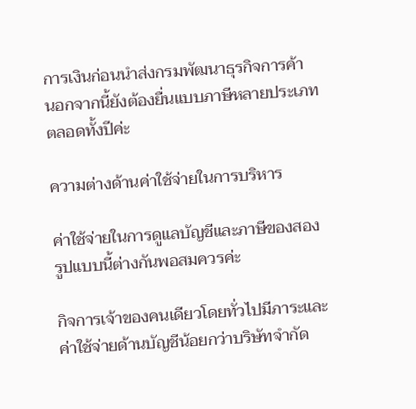การเงินก่อนนำส่งกรมพัฒนาธุรกิจการค้า นอกจากนี้ยังต้องยื่นแบบภาษีหลายประเภทตลอดทั้งปีค่ะ

ความต่างด้านค่าใช้จ่ายในการบริหาร

ค่าใช้จ่ายในการดูแลบัญชีและภาษีของสองรูปแบบนี้ต่างกันพอสมควรค่ะ

กิจการเจ้าของคนเดียวโดยทั่วไปมีภาระและค่าใช้จ่ายด้านบัญชีน้อยกว่าบริษัทจำกัด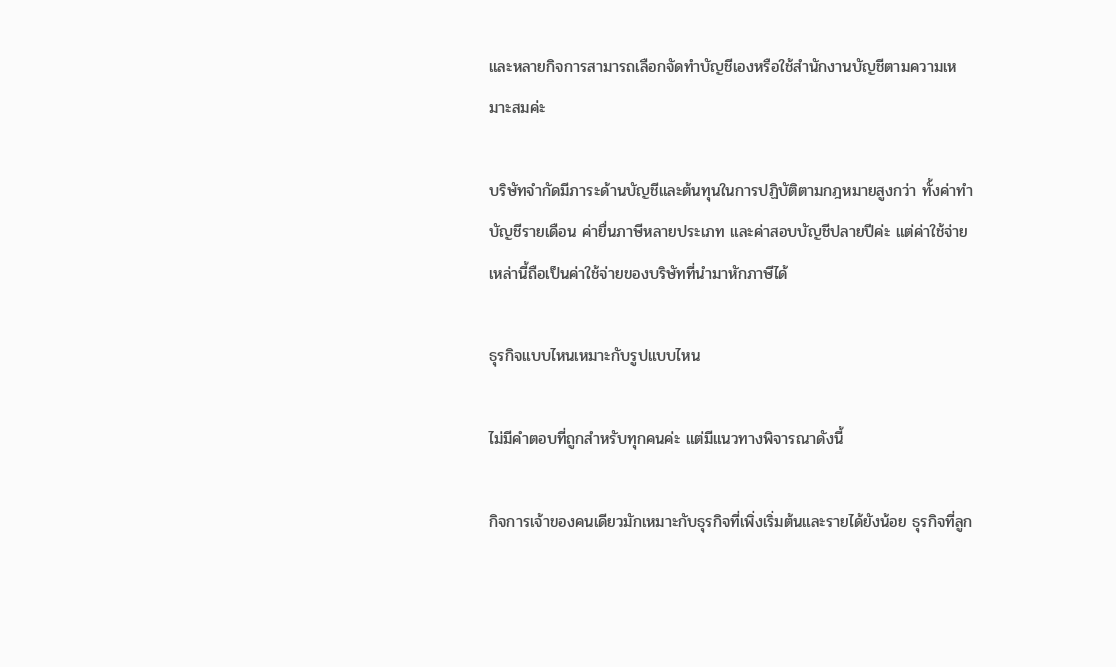และหลายกิจการสามารถเลือกจัดทำบัญชีเองหรือใช้สำนักงานบัญชีตามความเหมาะสมค่ะ

บริษัทจำกัดมีภาระด้านบัญชีและต้นทุนในการปฏิบัติตามกฎหมายสูงกว่า ทั้งค่าทำบัญชีรายเดือน ค่ายื่นภาษีหลายประเภท และค่าสอบบัญชีปลายปีค่ะ แต่ค่าใช้จ่ายเหล่านี้ถือเป็นค่าใช้จ่ายของบริษัทที่นำมาหักภาษีได้

ธุรกิจแบบไหนเหมาะกับรูปแบบไหน

ไม่มีคำตอบที่ถูกสำหรับทุกคนค่ะ แต่มีแนวทางพิจารณาดังนี้

กิจการเจ้าของคนเดียวมักเหมาะกับธุรกิจที่เพิ่งเริ่มต้นและรายได้ยังน้อย ธุรกิจที่ลูก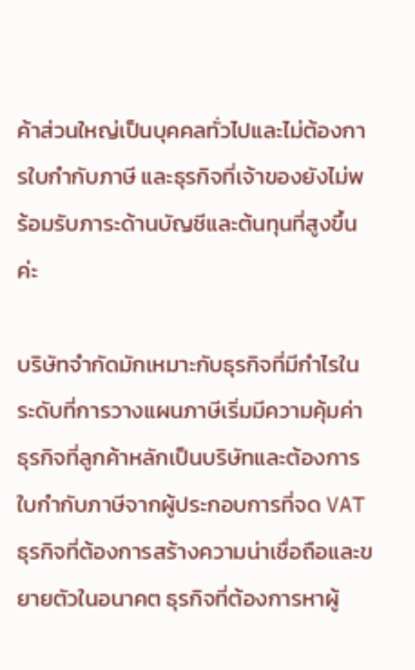ค้าส่วนใหญ่เป็นบุคคลทั่วไปและไม่ต้องการใบกำกับภาษี และธุรกิจที่เจ้าของยังไม่พร้อมรับภาระด้านบัญชีและต้นทุนที่สูงขึ้นค่ะ

บริษัทจำกัดมักเหมาะกับธุรกิจที่มีกำไรในระดับที่การวางแผนภาษีเริ่มมีความคุ้มค่า ธุรกิจที่ลูกค้าหลักเป็นบริษัทและต้องการใบกำกับภาษีจากผู้ประกอบการที่จด VAT ธุรกิจที่ต้องการสร้างความน่าเชื่อถือและขยายตัวในอนาคต ธุรกิจที่ต้องการหาผู้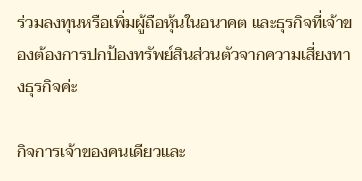ร่วมลงทุนหรือเพิ่มผู้ถือหุ้นในอนาคต และธุรกิจที่เจ้าของต้องการปกป้องทรัพย์สินส่วนตัวจากความเสี่ยงทางธุรกิจค่ะ

กิจการเจ้าของคนเดียวและ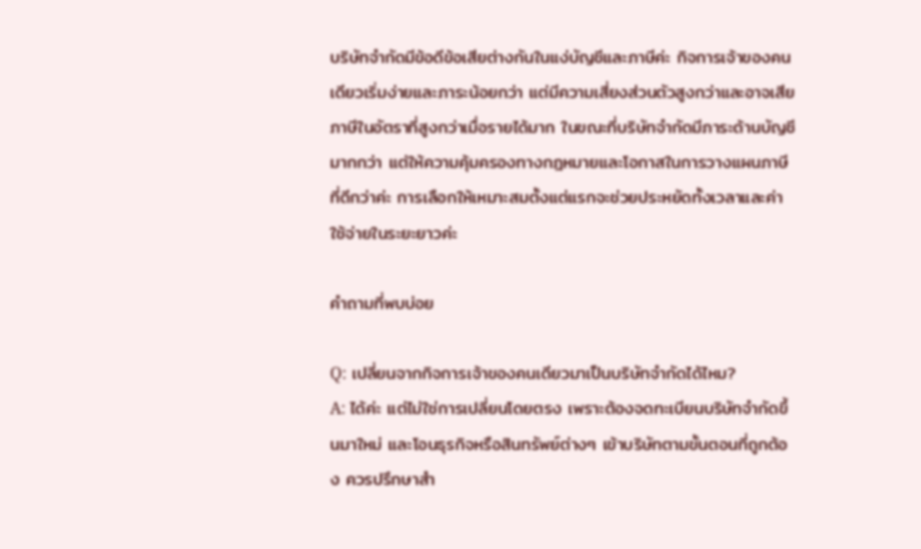บริษัทจำกัดมีข้อดีข้อเสียต่างกันในแง่บัญชีและภาษีค่ะ กิจการเจ้าของคนเดียวเริ่มง่ายและภาระน้อยกว่า แต่มีความเสี่ยงส่วนตัวสูงกว่าและอาจเสียภาษีในอัตราที่สูงกว่าเมื่อรายได้มาก ในขณะที่บริษัทจำกัดมีภาระด้านบัญชีมากกว่า แต่ให้ความคุ้มครองทางกฎหมายและโอกาสในการวางแผนภาษีที่ดีกว่าค่ะ การเลือกให้เหมาะสมตั้งแต่แรกจะช่วยประหยัดทั้งเวลาและค่าใช้จ่ายในระยะยาวค่ะ

คำถามที่พบบ่อย

Q: เปลี่ยนจากกิจการเจ้าของคนเดียวมาเป็นบริษัทจำกัดได้ไหม?
A: ได้ค่ะ แต่ไม่ใช่การเปลี่ยนโดยตรง เพราะต้องจดทะเบียนบริษัทจำกัดขึ้นมาใหม่ และโอนธุรกิจหรือสินทรัพย์ต่างๆ เข้าบริษัทตามขั้นตอนที่ถูกต้อง ควรปรึกษาสำ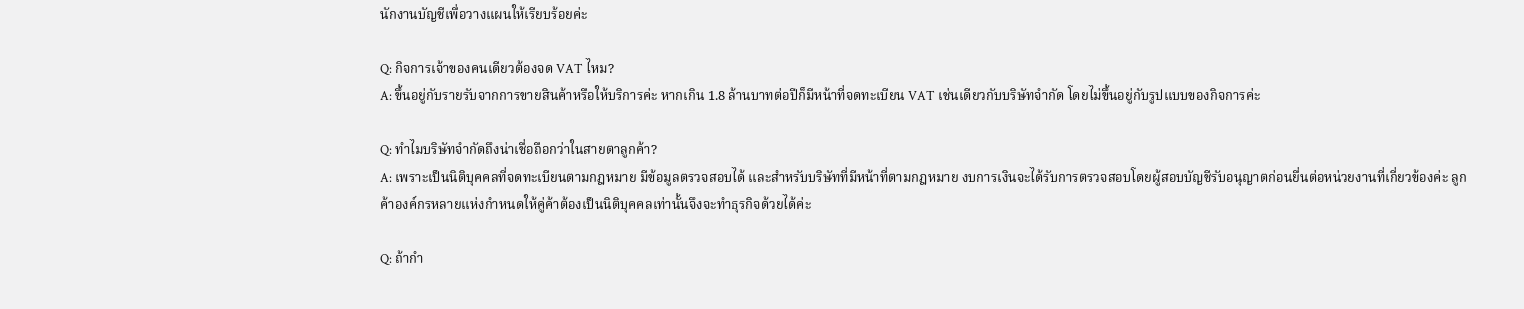นักงานบัญชีเพื่อวางแผนให้เรียบร้อยค่ะ

Q: กิจการเจ้าของคนเดียวต้องจด VAT ไหม?
A: ขึ้นอยู่กับรายรับจากการขายสินค้าหรือให้บริการค่ะ หากเกิน 1.8 ล้านบาทต่อปีก็มีหน้าที่จดทะเบียน VAT เช่นเดียวกับบริษัทจำกัด โดยไม่ขึ้นอยู่กับรูปแบบของกิจการค่ะ

Q: ทำไมบริษัทจำกัดถึงน่าเชื่อถือกว่าในสายตาลูกค้า?
A: เพราะเป็นนิติบุคคลที่จดทะเบียนตามกฎหมาย มีข้อมูลตรวจสอบได้ และสำหรับบริษัทที่มีหน้าที่ตามกฎหมาย งบการเงินจะได้รับการตรวจสอบโดยผู้สอบบัญชีรับอนุญาตก่อนยื่นต่อหน่วยงานที่เกี่ยวข้องค่ะ ลูกค้าองค์กรหลายแห่งกำหนดให้คู่ค้าต้องเป็นนิติบุคคลเท่านั้นจึงจะทำธุรกิจด้วยได้ค่ะ

Q: ถ้ากำ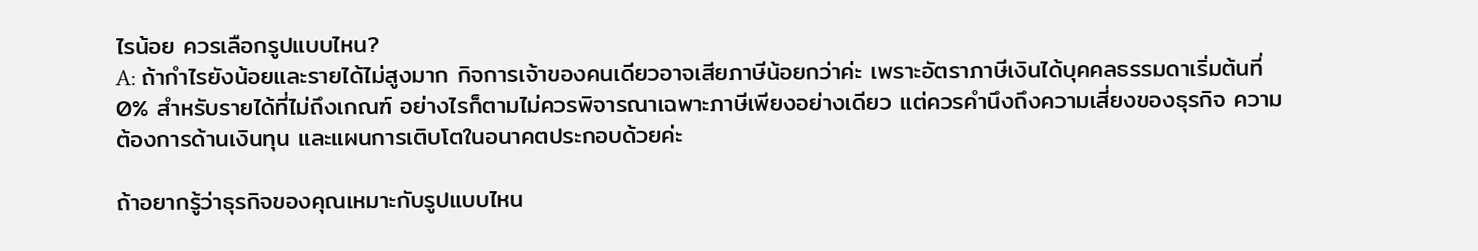ไรน้อย ควรเลือกรูปแบบไหน?
A: ถ้ากำไรยังน้อยและรายได้ไม่สูงมาก กิจการเจ้าของคนเดียวอาจเสียภาษีน้อยกว่าค่ะ เพราะอัตราภาษีเงินได้บุคคลธรรมดาเริ่มต้นที่ 0% สำหรับรายได้ที่ไม่ถึงเกณฑ์ อย่างไรก็ตามไม่ควรพิจารณาเฉพาะภาษีเพียงอย่างเดียว แต่ควรคำนึงถึงความเสี่ยงของธุรกิจ ความต้องการด้านเงินทุน และแผนการเติบโตในอนาคตประกอบด้วยค่ะ

ถ้าอยากรู้ว่าธุรกิจของคุณเหมาะกับรูปแบบไหน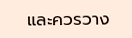และควรวาง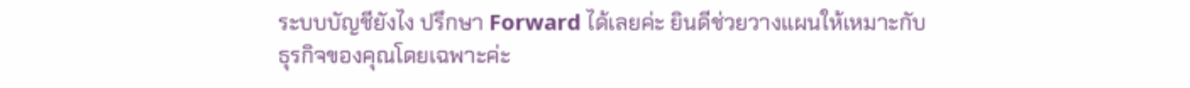ระบบบัญชียังไง ปรึกษา Forward ได้เลยค่ะ ยินดีช่วยวางแผนให้เหมาะกับธุรกิจของคุณโดยเฉพาะค่ะ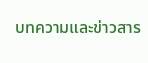บทความและข่าวสาร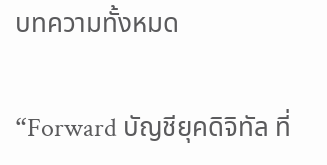บทความทั้งหมด

“Forward บัญชียุคดิจิทัล ที่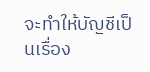จะทำให้บัญชีเป็นเรื่อง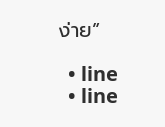ง่าย”

  • line
  • line